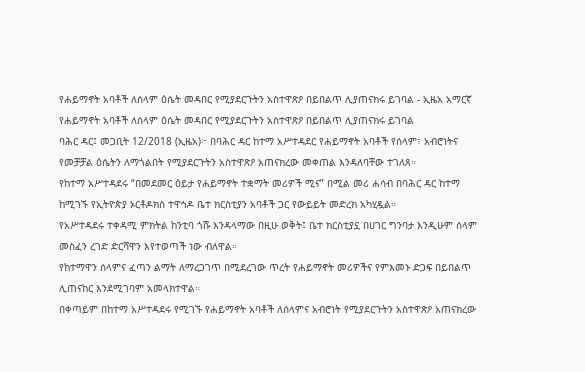የሐይማኖት አባቶች ለሰላም ዕሴት መዳበር የሚያደርጉትን አስተዋጽዖ በይበልጥ ሊያጠናክሩ ይገባል - ኢዜአ አማርኛ
የሐይማኖት አባቶች ለሰላም ዕሴት መዳበር የሚያደርጉትን አስተዋጽዖ በይበልጥ ሊያጠናክሩ ይገባል
ባሕር ዳር፤ መጋቢት 12/2018 (ኢዜአ)፦ በባሕር ዳር ከተማ አሥተዳደር የሐይማኖት አባቶች የሰላም፣ አብሮነትና የመቻቻል ዕሴትን ለማጎልበት የሚያደርጉትን አስተዋጽዖ አጠናክረው መቀጠል እንዳለባቸው ተገለጸ።
የከተማ አሥተዳደሩ “በመደመር ዕይታ የሐይማኖት ተቋማት መሪዎች ሚና” በሚል መሪ ሐሳብ በባሕር ዳር ከተማ ከሚገኙ የኢትዮጵያ ኦርቶዶክስ ተዋኅዶ ቤተ ክርስቲያን አባቶች ጋር የውይይት መድረክ አካሂዷል።
የአሥተዳደሩ ተቀዳሚ ምክትል ከንቲባ ጎሹ እንዳላማው በዚሁ ወቅት፤ ቤተ ክርስቲያኗ በሀገር ግንባታ እንዲሁም ሰላም መስፈን ረገድ ድርሻዋን እየተወጣች ነው ብለዋል።
የከተማዋን ሰላምና ፈጣን ልማት ለማረጋገጥ በሚደረገው ጥረት የሐይማኖት መሪዎችና የምእመኑ ድጋፍ በይበልጥ ሊጠናከር እንደሚገባም አመላክተዋል።
በቀጣይም በከተማ አሥተዳደሩ የሚገኙ የሐይማኖት አባቶች ለሰላምና አብሮነት የሚያደርጉትን አስተዋጽዖ አጠናክረው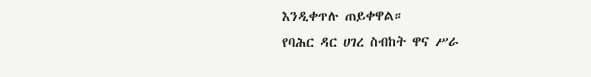እንዲቀጥሉ ጠይቀዋል።
የባሕር ዳር ሀገረ ስብከት ዋና ሥራ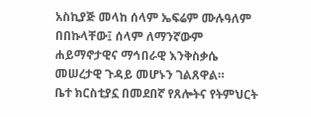አስኪያጅ መላከ ሰላም ኤፍሬም ሙሉዓለም በበኩላቸው፤ ሰላም ለማንኛውም ሐይማኖታዊና ማኅበራዊ እንቅስቃሴ መሠረታዊ ጉዳይ መሆኑን ገልጸዋል።
ቤተ ክርስቲያኗ በመደበኛ የጸሎትና የትምህርት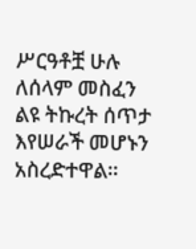ሥርዓቶቿ ሁሉ ለሰላም መስፈን ልዩ ትኩረት ሰጥታ እየሠራች መሆኑን አስረድተዋል።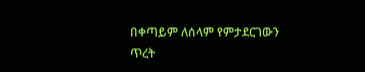በቀጣይም ለሰላም የምታደርገውን ጥረት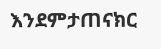እንደምታጠናክር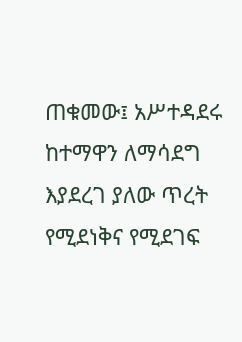ጠቁመው፤ አሥተዳደሩ ከተማዋን ለማሳደግ እያደረገ ያለው ጥረት የሚደነቅና የሚደገፍ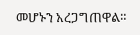መሆኑን አረጋግጠዋል።